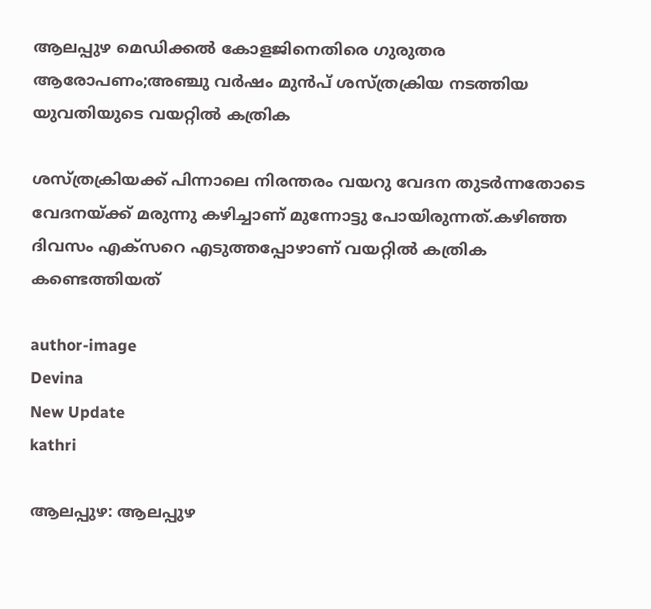ആലപ്പുഴ മെഡിക്കല്‍ കോളജിനെതിരെ ഗുരുതര ആരോപണം;അഞ്ചു വര്‍ഷം മുന്‍പ് ശസ്ത്രക്രിയ നടത്തിയ യുവതിയുടെ വയറ്റില്‍ കത്രിക

ശസ്ത്രക്രിയക്ക് പിന്നാലെ നിരന്തരം വയറു വേദന തുടർന്നതോടെ വേദനയ്ക്ക് മരുന്നു കഴിച്ചാണ് മുന്നോട്ടു പോയിരുന്നത്.കഴിഞ്ഞ ദിവസം എക്‌സറെ എടുത്തപ്പോഴാണ് വയറ്റിൽ കത്രിക കണ്ടെത്തിയത്

author-image
Devina
New Update
kathri

ആലപ്പുഴ: ആലപ്പുഴ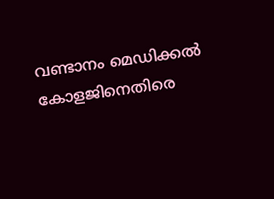വണ്ടാനം മെഡിക്കൽ കോളജിനെതിരെ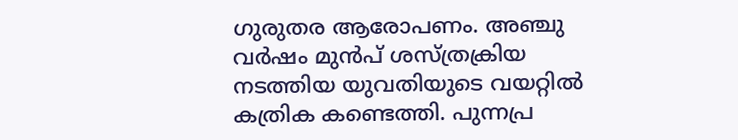ഗുരുതര ആരോപണം. അഞ്ചു വർഷം മുൻപ് ശസ്ത്രക്രിയ നടത്തിയ യുവതിയുടെ വയറ്റിൽ കത്രിക കണ്ടെത്തി. പുന്നപ്ര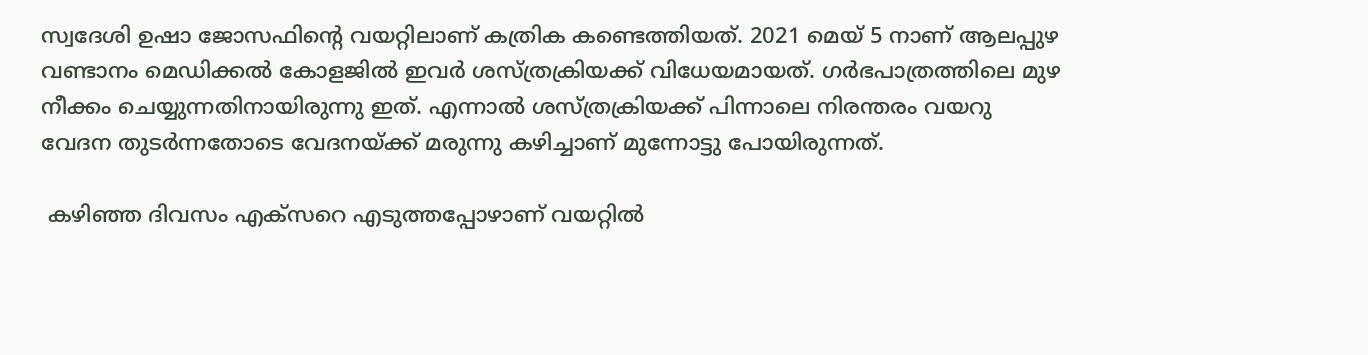സ്വദേശി ഉഷാ ജോസഫിന്റെ വയറ്റിലാണ് കത്രിക കണ്ടെത്തിയത്. 2021 മെയ് 5 നാണ് ആലപ്പുഴ വണ്ടാനം മെഡിക്കൽ കോളജിൽ ഇവർ ശസ്ത്രക്രിയക്ക് വിധേയമായത്. ഗർഭപാത്രത്തിലെ മുഴ നീക്കം ചെയ്യുന്നതിനായിരുന്നു ഇത്. എന്നാൽ ശസ്ത്രക്രിയക്ക് പിന്നാലെ നിരന്തരം വയറു വേദന തുടർന്നതോടെ വേദനയ്ക്ക് മരുന്നു കഴിച്ചാണ് മുന്നോട്ടു പോയിരുന്നത്.

 കഴിഞ്ഞ ദിവസം എക്‌സറെ എടുത്തപ്പോഴാണ് വയറ്റിൽ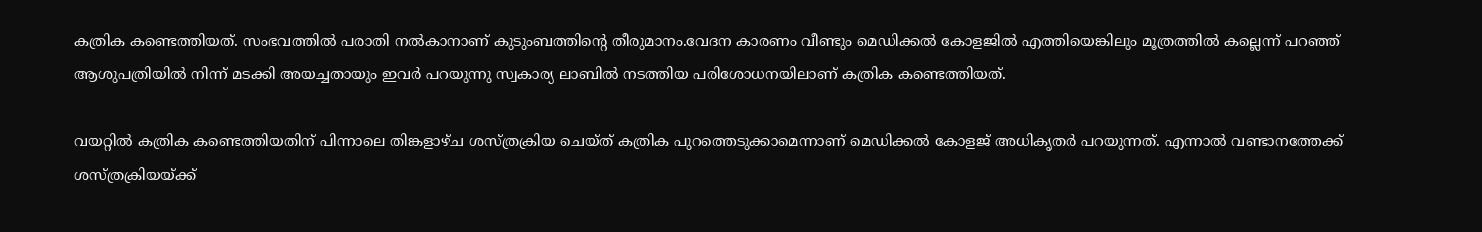കത്രിക കണ്ടെത്തിയത്. സംഭവത്തിൽ പരാതി നൽകാനാണ് കുടുംബത്തിന്റെ തീരുമാനം.വേദന കാരണം വീണ്ടും മെഡിക്കൽ കോളജിൽ എത്തിയെങ്കിലും മൂത്രത്തിൽ കല്ലെന്ന് പറഞ്ഞ് ആശുപത്രിയിൽ നിന്ന് മടക്കി അയച്ചതായും ഇവർ പറയുന്നു സ്വകാര്യ ലാബിൽ നടത്തിയ പരിശോധനയിലാണ് കത്രിക കണ്ടെത്തിയത്.

വയറ്റിൽ കത്രിക കണ്ടെത്തിയതിന് പിന്നാലെ തിങ്കളാഴ്ച ശസ്ത്രക്രിയ ചെയ്ത് കത്രിക പുറത്തെടുക്കാമെന്നാണ് മെഡിക്കൽ കോളജ് അധികൃതർ പറയുന്നത്. എന്നാൽ വണ്ടാനത്തേക്ക് ശസ്ത്രക്രിയയ്ക്ക്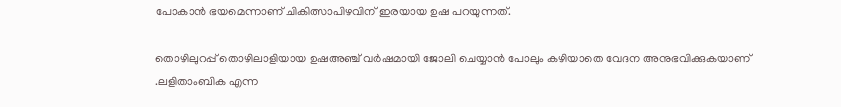പോകാൻ ഭയമെന്നാണ് ചികിത്സാപിഴവിന് ഇരയായ ഉഷ പറയുന്നത്.

തൊഴിലുറപ്പ് തൊഴിലാളിയായ ഉഷഅഞ്ച് വർഷമായി ജോലി ചെയ്യാൻ പോലും കഴിയാതെ വേദന അനുഭവിക്കുകയാണ് .ലളിതാംബിക എന്ന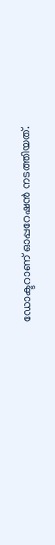ഡോക്ടറാണ് ഓപ്പറേഷൻ നടത്തിയത്.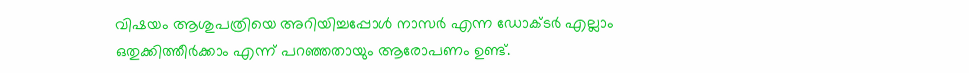വിഷയം ആശുപത്രിയെ അറിയിച്ചപ്പോൾ നാസർ എന്ന ഡോക്ടർ എല്ലാം ഒതുക്കിത്തീർക്കാം എന്ന് പറഞ്ഞതായും ആരോപണം ഉണ്ട്.